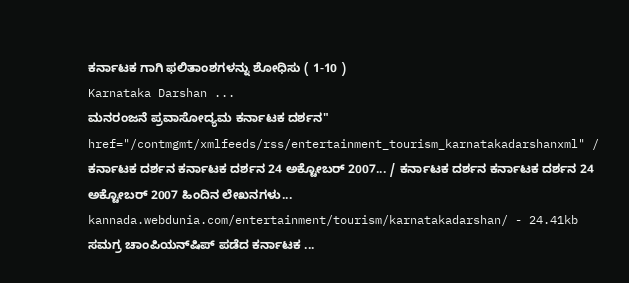ಕರ್ನಾಟಕ ಗಾಗಿ ಫಲಿತಾಂಶಗಳನ್ನು ಶೋಧಿಸು ( 1-10 )
Karnataka Darshan ...
ಮನರಂಜನೆ ಪ್ರವಾಸೋದ್ಯಮ ಕರ್ನಾಟಕ ದರ್ಶನ" href="/contmgmt/xmlfeeds/rss/entertainment_tourism_karnatakadarshanxml" / ಕರ್ನಾಟಕ ದರ್ಶನ ಕರ್ನಾಟಕ ದರ್ಶನ 24 ಅಕ್ಟೋಬರ್ 2007... / ಕರ್ನಾಟಕ ದರ್ಶನ ಕರ್ನಾಟಕ ದರ್ಶನ 24 ಅಕ್ಟೋಬರ್ 2007 ಹಿಂದಿನ ಲೇಖನಗಳು...
kannada.webdunia.com/entertainment/tourism/karnatakadarshan/ - 24.41kb
ಸಮಗ್ರ ಚಾಂಪಿಯನ್‌ಷಿಪ್ ಪಡೆದ ಕರ್ನಾಟಕ ...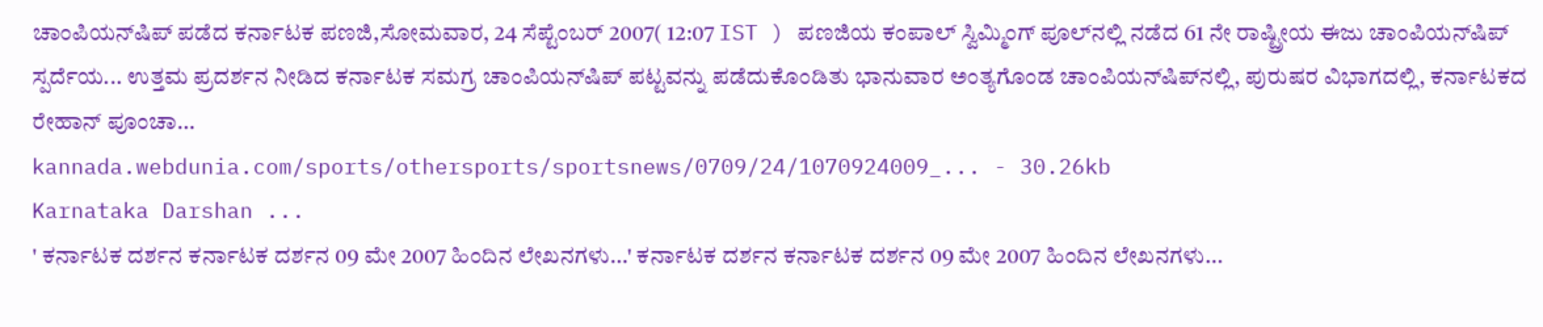ಚಾಂಪಿಯನ್‌ಷಿಪ್ ಪಡೆದ ಕರ್ನಾಟಕ ಪಣಜಿ,ಸೋಮವಾರ, 24 ಸೆಪ್ಟೆಂಬರ್ 2007( 12:07 IST ) ಪಣಜಿಯ ಕಂಪಾಲ್ ಸ್ವಿಮ್ಮಿಂಗ್ ಪೂಲ್‌ನಲ್ಲಿ ನಡೆದ 61 ನೇ ರಾಷ್ಟ್ರೀಯ ಈಜು ಚಾಂಪಿಯನ್‌ಷಿಪ್ ಸ್ಪರ್ದೆಯ... ಉತ್ತಮ ಪ್ರದರ್ಶನ ನೀಡಿದ ಕರ್ನಾಟಕ ಸಮಗ್ರ ಚಾಂಪಿಯನ್‌ಷಿಪ್ ಪಟ್ಟವನ್ನು ಪಡೆದುಕೊಂಡಿತು ಭಾನುವಾರ ಅಂತ್ಯಗೊಂಡ ಚಾಂಪಿಯನ್‌ಷಿಪ್‌ನಲ್ಲಿ, ಪುರುಷರ ವಿಭಾಗದಲ್ಲಿ, ಕರ್ನಾಟಕದ ರೇಹಾನ್ ಪೂಂಚಾ...
kannada.webdunia.com/sports/othersports/sportsnews/0709/24/1070924009_... - 30.26kb
Karnataka Darshan ...
' ಕರ್ನಾಟಕ ದರ್ಶನ ಕರ್ನಾಟಕ ದರ್ಶನ 09 ಮೇ 2007 ಹಿಂದಿನ ಲೇಖನಗಳು...' ಕರ್ನಾಟಕ ದರ್ಶನ ಕರ್ನಾಟಕ ದರ್ಶನ 09 ಮೇ 2007 ಹಿಂದಿನ ಲೇಖನಗಳು...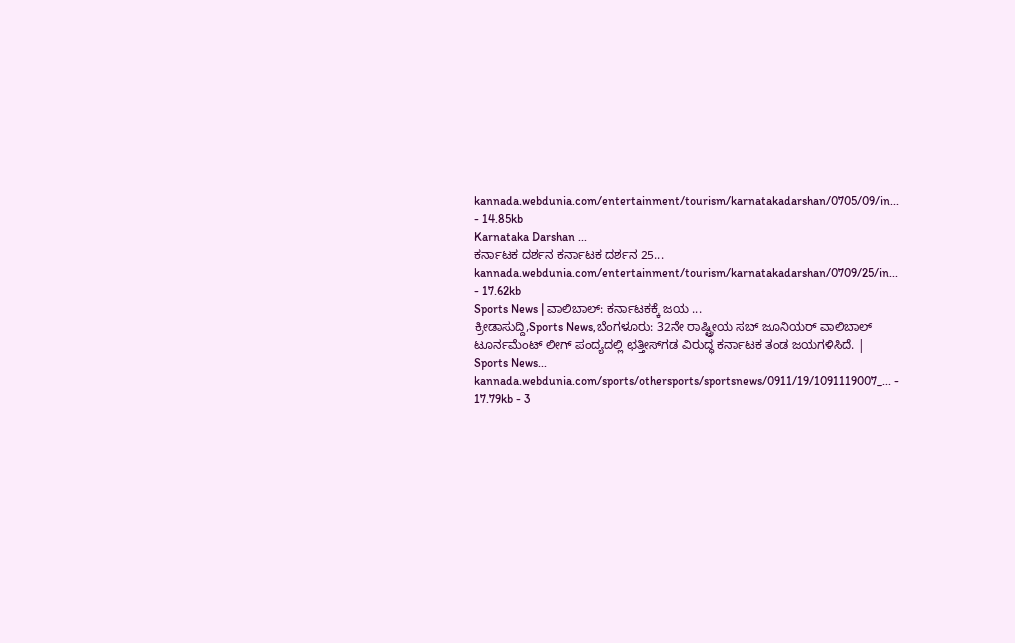kannada.webdunia.com/entertainment/tourism/karnatakadarshan/0705/09/in... - 14.85kb
Karnataka Darshan ...
ಕರ್ನಾಟಕ ದರ್ಶನ ಕರ್ನಾಟಕ ದರ್ಶನ 25...
kannada.webdunia.com/entertainment/tourism/karnatakadarshan/0709/25/in... - 17.62kb
Sports News | ವಾಲಿಬಾಲ್: ಕರ್ನಾಟಕಕ್ಕೆ ಜಯ ...
ಕ್ರೀಡಾಸುದ್ದಿ,Sports News,ಬೆಂಗಳೂರು: 32ನೇ ರಾಷ್ಟ್ರೀಯ ಸಬ್ ಜೂನಿಯರ್ ವಾಲಿಬಾಲ್ ಟೂರ್ನಮೆಂಟ್ ಲೀಗ್ ಪಂದ್ಯದಲ್ಲಿ ಛತ್ತೀಸ್‌ಗಡ ವಿರುದ್ಧ ಕರ್ನಾಟಕ ತಂಡ ಜಯಗಳಿಸಿದೆ. | Sports News...
kannada.webdunia.com/sports/othersports/sportsnews/0911/19/1091119007_... - 17.79kb - 3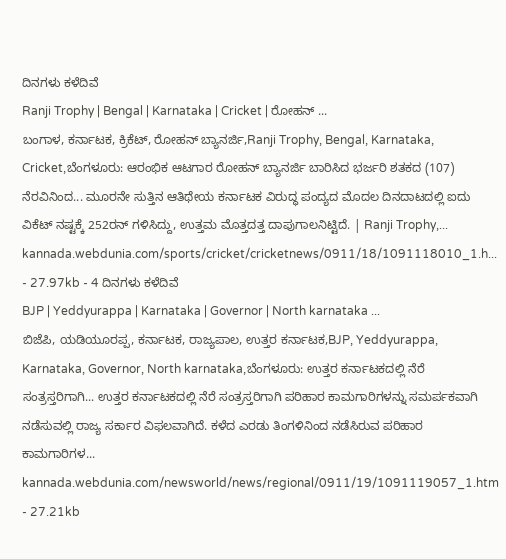ದಿನಗಳು ಕಳೆದಿವೆ
Ranji Trophy | Bengal | Karnataka | Cricket | ರೋಹನ್ ...
ಬಂಗಾಳ, ಕರ್ನಾಟಕ, ಕ್ರಿಕೆಟ್, ರೋಹನ್ ಬ್ಯಾನರ್ಜಿ,Ranji Trophy, Bengal, Karnataka, Cricket,ಬೆಂಗಳೂರು: ಆರಂಭಿಕ ಆಟಗಾರ ರೋಹನ್ ಬ್ಯಾನರ್ಜಿ ಬಾರಿಸಿದ ಭರ್ಜರಿ ಶತಕದ (107) ನೆರವಿನಿಂದ... ಮೂರನೇ ಸುತ್ತಿನ ಆತಿಥೇಯ ಕರ್ನಾಟಕ ವಿರುದ್ಧ ಪಂದ್ಯದ ಮೊದಲ ದಿನದಾಟದಲ್ಲಿ ಐದು ವಿಕೆಟ್ ನಷ್ಟಕ್ಕೆ 252ರನ್ ಗಳಿಸಿದ್ದು, ಉತ್ತಮ ಮೊತ್ತದತ್ತ ದಾಪುಗಾಲನಿಟ್ಟಿದೆ. | Ranji Trophy,...
kannada.webdunia.com/sports/cricket/cricketnews/0911/18/1091118010_1.h... - 27.97kb - 4 ದಿನಗಳು ಕಳೆದಿವೆ
BJP | Yeddyurappa | Karnataka | Governor | North karnataka ...
ಬಿಜೆಪಿ, ಯಡಿಯೂರಪ್ಪ, ಕರ್ನಾಟಕ, ರಾಜ್ಯಪಾಲ, ಉತ್ತರ ಕರ್ನಾಟಕ,BJP, Yeddyurappa, Karnataka, Governor, North karnataka,ಬೆಂಗಳೂರು: ಉತ್ತರ ಕರ್ನಾಟಕದಲ್ಲಿ ನೆರೆ ಸಂತ್ರಸ್ತರಿಗಾಗಿ... ಉತ್ತರ ಕರ್ನಾಟಕದಲ್ಲಿ ನೆರೆ ಸಂತ್ರಸ್ತರಿಗಾಗಿ ಪರಿಹಾರ ಕಾಮಗಾರಿಗಳನ್ನು ಸಮರ್ಪಕವಾಗಿ ನಡೆಸುವಲ್ಲಿ ರಾಜ್ಯ ಸರ್ಕಾರ ವಿಫಲವಾಗಿದೆ. ಕಳೆದ ಎರಡು ತಿಂಗಳಿನಿಂದ ನಡೆಸಿರುವ ಪರಿಹಾರ ಕಾಮಗಾರಿಗಳ...
kannada.webdunia.com/newsworld/news/regional/0911/19/1091119057_1.htm - 27.21kb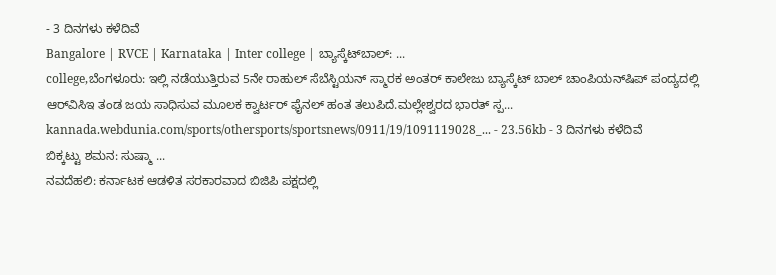- 3 ದಿನಗಳು ಕಳೆದಿವೆ
Bangalore | RVCE | Karnataka | Inter college | ಬ್ಯಾಸ್ಕೆಟ್‌‌ಬಾಲ್: ...
college,ಬೆಂಗಳೂರು: ಇಲ್ಲಿ ನಡೆಯುತ್ತಿರುವ 5ನೇ ರಾಹುಲ್ ಸೆಬೆಸ್ಟಿಯನ್ ಸ್ಮಾರಕ ಅಂತರ್ ಕಾಲೇಜು ಬ್ಯಾಸ್ಕೆಟ್ ಬಾಲ್ ಚಾಂಪಿಯನ್‌ಷಿಪ್ ಪಂದ್ಯದಲ್ಲಿ ಆರ್‌ವಿಸಿಇ ತಂಡ ಜಯ ಸಾಧಿಸುವ ಮೂಲಕ ಕ್ವಾರ್ಟರ್ ಫೈನಲ್ ಹಂತ ತಲುಪಿದೆ.ಮಲ್ಲೇಶ್ವರದ ಭಾರತ್ ಸ್ಪ...
kannada.webdunia.com/sports/othersports/sportsnews/0911/19/1091119028_... - 23.56kb - 3 ದಿನಗಳು ಕಳೆದಿವೆ
ಬಿಕ್ಕಟ್ಟು ಶಮನ: ಸುಷ್ಮಾ ...
ನವದೆಹಲಿ: ಕರ್ನಾಟಕ ಆಡಳಿತ ಸರಕಾರವಾದ ಬಿಜಿಪಿ ಪಕ್ಷದಲ್ಲಿ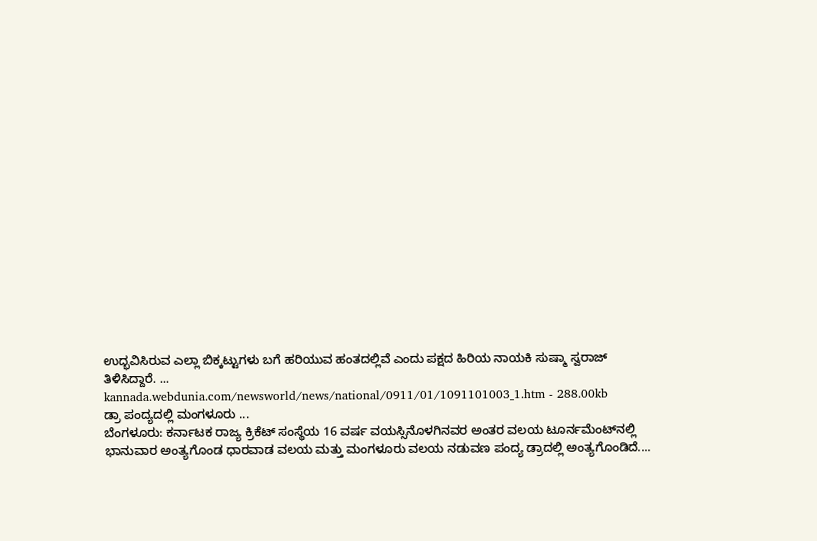ಉದ್ಭವಿಸಿರುವ ಎಲ್ಲಾ ಬಿಕ್ಕಟ್ಟುಗಳು ಬಗೆ ಹರಿಯುವ ಹಂತದಲ್ಲಿವೆ ಎಂದು ಪಕ್ಷದ ಹಿರಿಯ ನಾಯಕಿ ಸುಷ್ಮಾ ಸ್ವರಾಜ್ ತಿಳಿಸಿದ್ದಾರೆ. ...
kannada.webdunia.com/newsworld/news/national/0911/01/1091101003_1.htm - 288.00kb
ಡ್ರಾ ಪಂದ್ಯದಲ್ಲಿ ಮಂಗಳೂರು ...
ಬೆಂಗಳೂರು: ಕರ್ನಾಟಕ ರಾಜ್ಯ ಕ್ರಿಕೆಟ್ ಸಂಸ್ಥೆಯ 16 ವರ್ಷ ವಯಸ್ಸಿನೊಳಗಿನವರ ಅಂತರ ವಲಯ ಟೂರ್ನಮೆಂಟ್‌ನಲ್ಲಿ ಭಾನುವಾರ ಅಂತ್ಯಗೊಂಡ ಧಾರವಾಡ ವಲಯ ಮತ್ತು ಮಂಗಳೂರು ವಲಯ ನಡುವಣ ಪಂದ್ಯ ಡ್ರಾದಲ್ಲಿ ಅಂತ್ಯಗೊಂಡಿದೆ....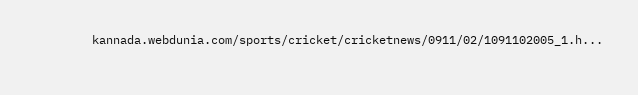kannada.webdunia.com/sports/cricket/cricketnews/0911/02/1091102005_1.h...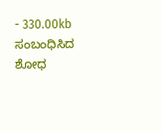- 330.00kb
ಸಂಬಂಧಿಸಿದ ಶೋಧ